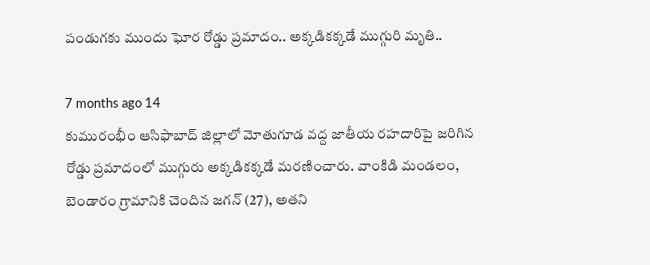పండుగకు ముందు ఘోర రోడ్డు ప్రమాదం.. అక్కడికక్కడే ముగ్గురి మృతి..

7 months ago 14
కుమురంభీం ఆసిఫాబాద్‌ జిల్లాలో మోతుగూడ వద్ద జాతీయ రహదారిపై జరిగిన రోడ్డు ప్రమాదంలో ముగ్గురు అక్కడికక్కడే మరణించారు. వాంకిడి మండలం, బెండారం గ్రామానికి చెందిన జగన్ (27), అతని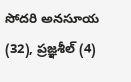సోదరి అనసూయ (32), ప్రజ్ఞశీల్ (4)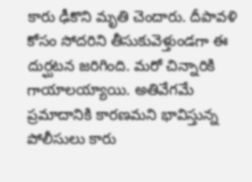కారు ఢీకొని మృతి చెందారు. దీపావళి కోసం సోదరిని తీసుకువెళ్తుండగా ఈ దుర్ఘటన జరిగింది. మరో చిన్నారికి గాయాలయ్యాయి. అతివేగమే ప్రమాదానికి కారణమని భావిస్తున్న పోలీసులు కారు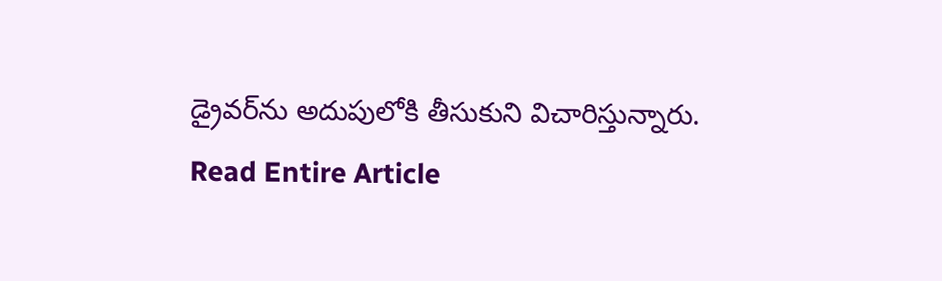డ్రైవర్‌ను అదుపులోకి తీసుకుని విచారిస్తున్నారు.
Read Entire Article